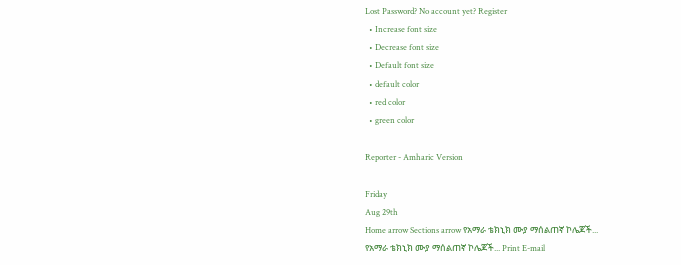Lost Password? No account yet? Register
  • Increase font size
  • Decrease font size
  • Default font size
  • default color
  • red color
  • green color

Reporter - Amharic Version

Friday
Aug 29th
Home arrow Sections arrow የአማራ ቴክኒክ ሙያ ማሰልጠኛ ኮሌጆች...
የአማራ ቴክኒክ ሙያ ማሰልጠኛ ኮሌጆች... Print E-mail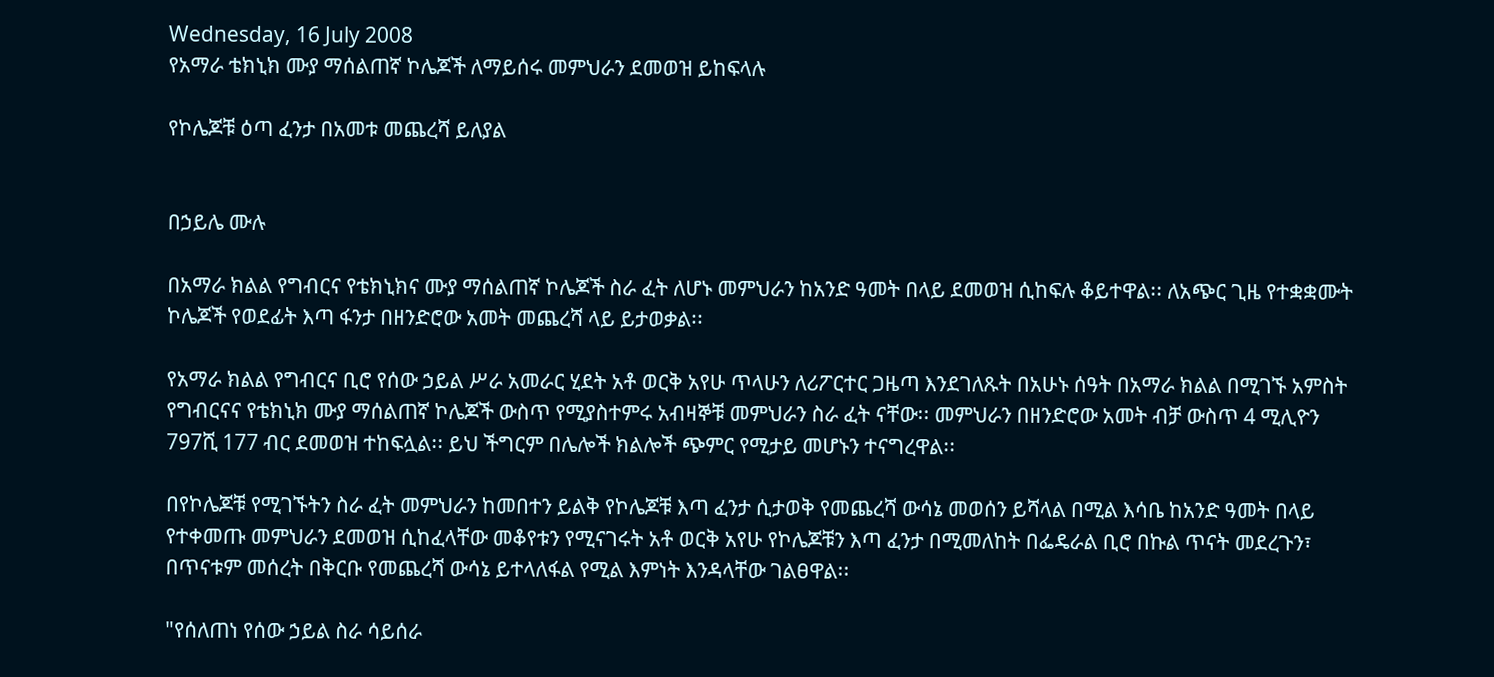Wednesday, 16 July 2008
የአማራ ቴክኒክ ሙያ ማሰልጠኛ ኮሌጆች ለማይሰሩ መምህራን ደመወዝ ይከፍላሉ

የኮሌጆቹ ዕጣ ፈንታ በአመቱ መጨረሻ ይለያል


በኃይሌ ሙሉ

በአማራ ክልል የግብርና የቴክኒክና ሙያ ማሰልጠኛ ኮሌጆች ስራ ፈት ለሆኑ መምህራን ከአንድ ዓመት በላይ ደመወዝ ሲከፍሉ ቆይተዋል፡፡ ለአጭር ጊዜ የተቋቋሙት ኮሌጆች የወደፊት እጣ ፋንታ በዘንድሮው አመት መጨረሻ ላይ ይታወቃል፡፡

የአማራ ክልል የግብርና ቢሮ የሰው ኃይል ሥራ አመራር ሂደት አቶ ወርቅ አየሁ ጥላሁን ለሪፖርተር ጋዜጣ እንደገለጹት በአሁኑ ሰዓት በአማራ ክልል በሚገኙ አምስት የግብርናና የቴክኒክ ሙያ ማሰልጠኛ ኮሌጆች ውስጥ የሚያስተምሩ አብዛኞቹ መምህራን ስራ ፈት ናቸው፡፡ መምህራን በዘንድሮው አመት ብቻ ውስጥ 4 ሚሊዮን 797ሺ 177 ብር ደመወዝ ተከፍሏል፡፡ ይህ ችግርም በሌሎች ክልሎች ጭምር የሚታይ መሆኑን ተናግረዋል፡፡

በየኮሌጆቹ የሚገኙትን ስራ ፈት መምህራን ከመበተን ይልቅ የኮሌጆቹ እጣ ፈንታ ሲታወቅ የመጨረሻ ውሳኔ መወሰን ይሻላል በሚል እሳቤ ከአንድ ዓመት በላይ የተቀመጡ መምህራን ደመወዝ ሲከፈላቸው መቆየቱን የሚናገሩት አቶ ወርቅ አየሁ የኮሌጆቹን እጣ ፈንታ በሚመለከት በፌዴራል ቢሮ በኩል ጥናት መደረጉን፣ በጥናቱም መሰረት በቅርቡ የመጨረሻ ውሳኔ ይተላለፋል የሚል እምነት እንዳላቸው ገልፀዋል፡፡

"የሰለጠነ የሰው ኃይል ስራ ሳይሰራ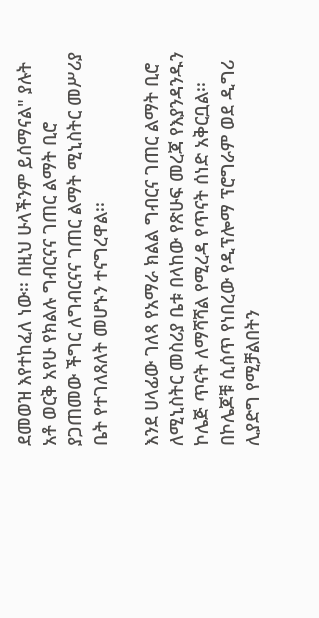ደመወዝ እየተከፈለ ነው፡፡ በዚህ ሁላችንም ይሰማናል" ያሉት አቶ ወርቅ አየሁ የክልሉ ግብርናና ገጠር ልማት ቢሮ ያጋጠመው ችግር ለግብርናና ገጠር ልማት ሚኒስትር መሥሪያ ቤት የተገለጸለት መሆኑን ተናግረዋል፡፡

እንደ ሀላፊው ገለጻ የአማራ ክልል ግብርና ገጠር ልማት ቢሮ ለሚኒስትር መስሪያ ቤቱ በላከው የጽሁፍ መረጃ የእያንዳንዱን ኮሌጅ ጥናት ለማሻሻል የሚረዳ የጥናት ሰነድ አቅርቧል፡፡ በኮሌጆቹ ሲሰጥ የነበረው የዲፕሎማ ፕሮግራም ወደ ዲግሪ ሊያድግ የሚቻልበትን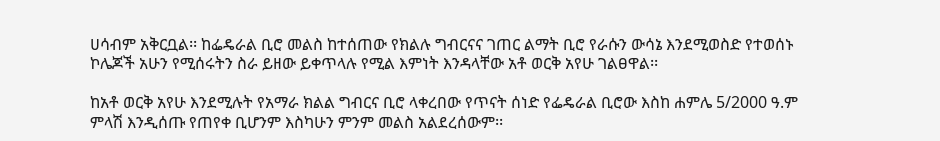ሀሳብም አቅርቧል፡፡ ከፌዴራል ቢሮ መልስ ከተሰጠው የክልሉ ግብርናና ገጠር ልማት ቢሮ የራሱን ውሳኔ እንደሚወስድ የተወሰኑ ኮሌጆች አሁን የሚሰሩትን ስራ ይዘው ይቀጥላሉ የሚል እምነት እንዳላቸው አቶ ወርቅ አየሁ ገልፀዋል፡፡

ከአቶ ወርቅ አየሁ እንደሚሉት የአማራ ክልል ግብርና ቢሮ ላቀረበው የጥናት ሰነድ የፌዴራል ቢሮው እስከ ሐምሌ 5/2000 ዓ.ም ምላሽ እንዲሰጡ የጠየቀ ቢሆንም እስካሁን ምንም መልስ አልደረሰውም፡፡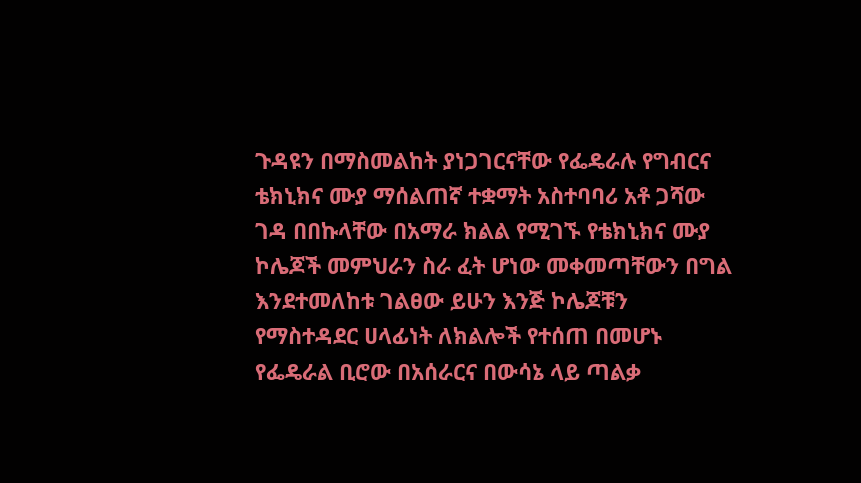ጉዳዩን በማስመልከት ያነጋገርናቸው የፌዴራሉ የግብርና ቴክኒክና ሙያ ማሰልጠኛ ተቋማት አስተባባሪ አቶ ጋሻው ገዳ በበኩላቸው በአማራ ክልል የሚገኙ የቴክኒክና ሙያ ኮሌጆች መምህራን ስራ ፈት ሆነው መቀመጣቸውን በግል እንደተመለከቱ ገልፀው ይሁን እንጅ ኮሌጆቹን የማስተዳደር ሀላፊነት ለክልሎች የተሰጠ በመሆኑ የፌዴራል ቢሮው በአሰራርና በውሳኔ ላይ ጣልቃ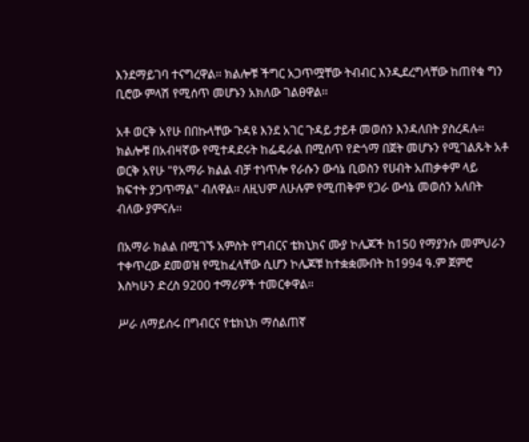እንደማይገባ ተናግረዋል፡፡ ክልሎቹ ችግር አጋጥሟቸው ትብብር እንዲደረግላቸው ከጠየቁ ግን ቢሮው ምላሽ የሚሰጥ መሆኑን አክለው ገልፀዋል፡፡

አቶ ወርቅ አየሁ በበኩላቸው ጉዳዩ እንደ አገር ጉዳይ ታይቶ መወሰን እንዳለበት ያስረዳሉ፡፡ ክልሎቹ በአብዛኛው የሚተዳደሩት ከፌዴራል በሚሰጥ የድጎማ በጀት መሆኑን የሚገልጹት አቶ ወርቅ አየሁ "የአማራ ክልል ብቻ ተነጥሎ የራሱን ውሳኔ ቢወስን የሀብት አጠቃቀም ላይ ክፍተት ያጋጥማል" ብለዋል፡፡ ለዚህም ለሁሉም የሚጠቅም የጋራ ውሳኔ መወሰን አለበት ብለው ያምናሉ፡፡

በአማራ ክልል በሚገኙ አምስት የግብርና ቴክኒክና ሙያ ኮሌጆች ከ150 የማያንሱ መምህራን ተቀጥረው ደመወዝ የሚከፈላቸው ሲሆን ኮሌጆቹ ከተቋቋሙበት ከ1994 ዓ.ም ጀምሮ እስካሁን ድረስ 9200 ተማሪዎች ተመርቀዋል፡፡

ሥራ ለማይሰሩ በግብርና የቴክኒክ ማሰልጠኛ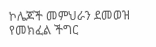ኮሌጆች መምህራን ደመወዝ የመክፈል ችግር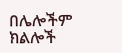በሌሎችም ክልሎች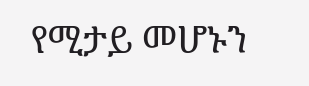የሚታይ መሆኑን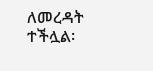ለመረዳት ተችሏል፡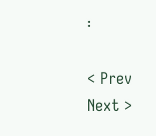፡

< Prev   Next >